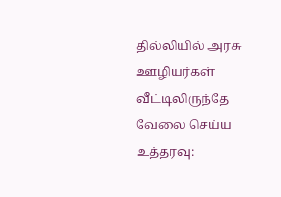தில்லியில் அரசு ஊழியர்கள் வீட்டிலிருந்தே வேலை செய்ய உத்தரவு: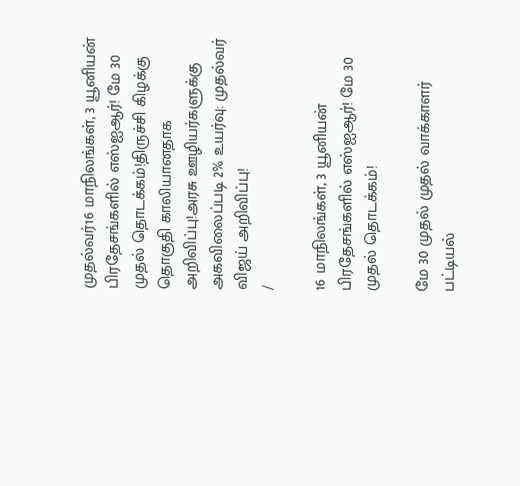முதல்வர்16 மாநிலங்கள், 3 யூனியன் பிரதேசங்களில் எஸ்ஐஆர்! மே 30 முதல் தொடக்கம்!திருச்சி கிழக்கு தொகுதி காலியானதாக அறிவிப்பு!அரசு ஊழியர்களுக்கு அகவிலைப்படி 2% உயர்வு: முதல்வர் விஜய் அறிவிப்பு!
/

16 மாநிலங்கள், 3 யூனியன் பிரதேசங்களில் எஸ்ஐஆர்! மே 30 முதல் தொடக்கம்!

மே 30 முதல் முதல் வாக்காளர் பட்டியல்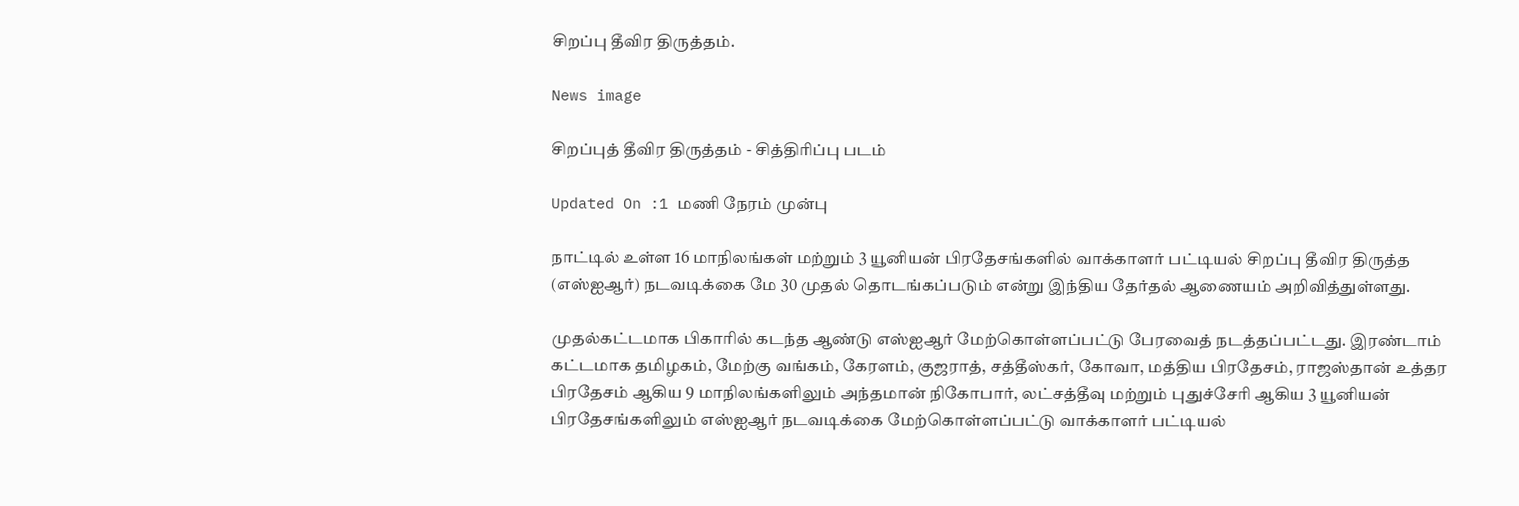சிறப்பு தீவிர திருத்தம்.

News image

சிறப்புத் தீவிர திருத்தம் - சித்திரிப்பு படம்

Updated On :1 மணி நேரம் முன்பு

நாட்டில் உள்ள 16 மாநிலங்கள் மற்றும் 3 யூனியன் பிரதேசங்களில் வாக்காளர் பட்டியல் சிறப்பு தீவிர திருத்த (எஸ்ஐஆர்) நடவடிக்கை மே 30 முதல் தொடங்கப்படும் என்று இந்திய தேர்தல் ஆணையம் அறிவித்துள்ளது.

முதல்கட்டமாக பிகாரில் கடந்த ஆண்டு எஸ்ஐஆர் மேற்கொள்ளப்பட்டு பேரவைத் நடத்தப்பட்டது. இரண்டாம் கட்டமாக தமிழகம், மேற்கு வங்கம், கேரளம், குஜராத், சத்தீஸ்கர், கோவா, மத்திய பிரதேசம், ராஜஸ்தான் உத்தர பிரதேசம் ஆகிய 9 மாநிலங்களிலும் அந்தமான் நிகோபார், லட்சத்தீவு மற்றும் புதுச்சேரி ஆகிய 3 யூனியன் பிரதேசங்களிலும் எஸ்ஐஆர் நடவடிக்கை மேற்கொள்ளப்பட்டு வாக்காளர் பட்டியல்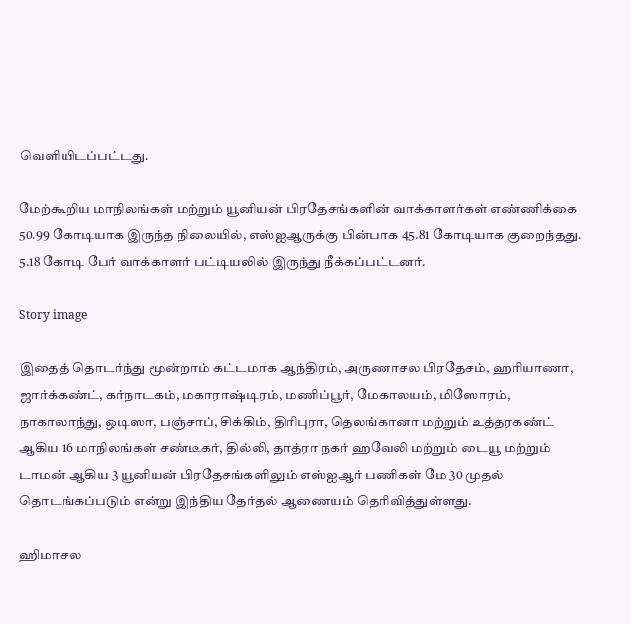வெளியிடப்பட்டது.

மேற்கூறிய மாநிலங்கள் மற்றும் யூனியன் பிரதேசங்களின் வாக்காளர்கள் எண்ணிக்கை 50.99 கோடியாக இருந்த நிலையில், எஸ்ஐஆருக்கு பின்பாக 45.81 கோடியாக குறைந்தது. 5.18 கோடி பேர் வாக்காளர் பட்டியலில் இருந்து நீக்கப்பட்டனர்.

Story image

இதைத் தொடர்ந்து மூன்றாம் கட்டமாக ஆந்திரம், அருணாசல பிரதேசம், ஹரியாணா, ஜார்க்கண்ட், கர்நாடகம், மகாராஷ்டிரம், மணிப்பூர், மேகாலயம், மிஸோரம், நாகாலாந்து, ஒடிஸா, பஞ்சாப், சிக்கிம், திரிபுரா, தெலங்கானா மற்றும் உத்தரகண்ட் ஆகிய 16 மாநிலங்கள் சண்டீகர், தில்லி, தாத்ரா நகர் ஹவேலி மற்றும் டையூ மற்றும் டாமன் ஆகிய 3 யூனியன் பிரதேசங்களிலும் எஸ்ஐஆர் பணிகள் மே 30 முதல் தொடங்கப்படும் என்று இந்திய தேர்தல் ஆணையம் தெரிவித்துள்ளது.

ஹிமாசல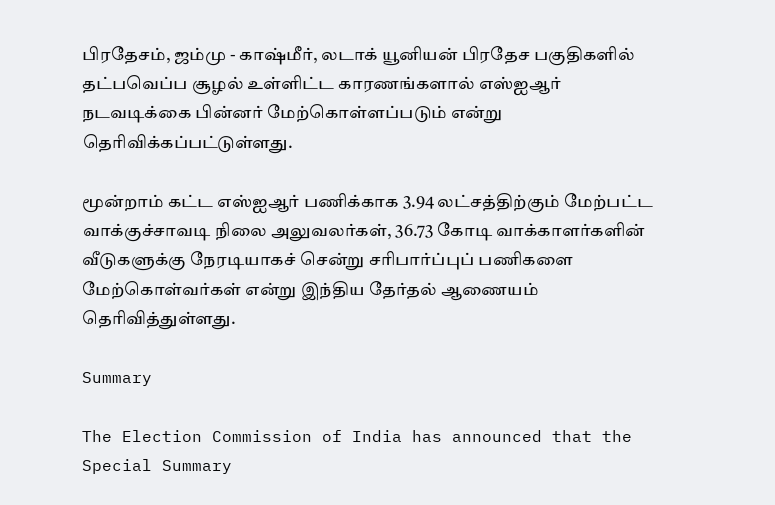பிரதேசம், ஜம்மு - காஷ்மீர், லடாக் யூனியன் பிரதேச பகுதிகளில் தட்பவெப்ப சூழல் உள்ளிட்ட காரணங்களால் எஸ்ஐஆர் நடவடிக்கை பின்னர் மேற்கொள்ளப்படும் என்று தெரிவிக்கப்பட்டுள்ளது.

மூன்றாம் கட்ட எஸ்ஐஆர் பணிக்காக 3.94 லட்சத்திற்கும் மேற்பட்ட வாக்குச்சாவடி நிலை அலுவலர்கள், 36.73 கோடி வாக்காளர்களின் வீடுகளுக்கு நேரடியாகச் சென்று சரிபார்ப்புப் பணிகளை மேற்கொள்வர்கள் என்று இந்திய தேர்தல் ஆணையம் தெரிவித்துள்ளது.

Summary

The Election Commission of India has announced that the Special Summary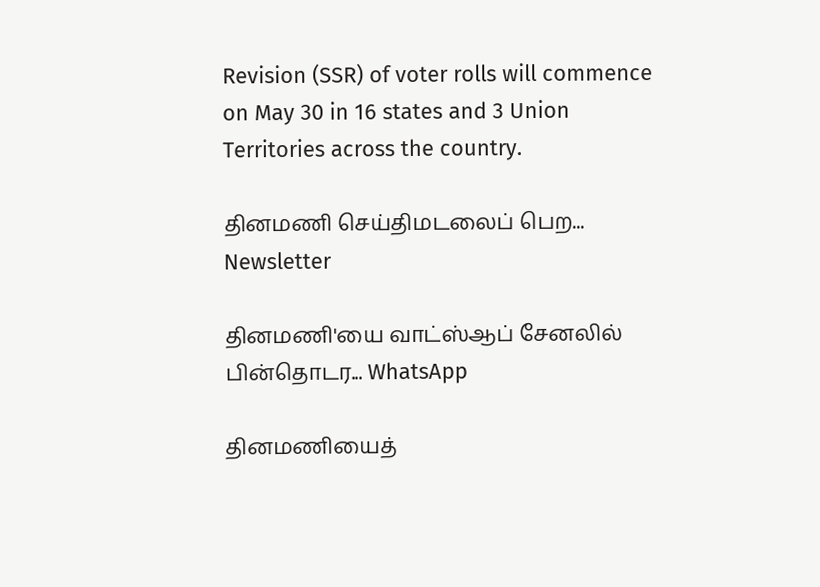Revision (SSR) of voter rolls will commence on May 30 in 16 states and 3 Union Territories across the country.

தினமணி செய்திமடலைப் பெற... Newsletter

தினமணி'யை வாட்ஸ்ஆப் சேனலில் பின்தொடர... WhatsApp

தினமணியைத்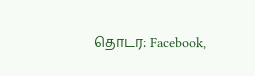தொடர: Facebook,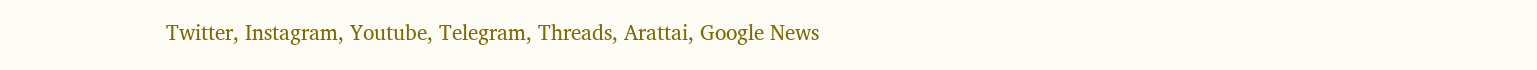Twitter, Instagram, Youtube, Telegram, Threads, Arattai, Google News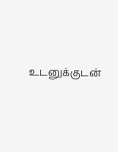உடனுக்குடன்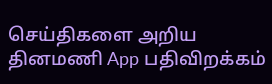செய்திகளை அறிய தினமணி App பதிவிறக்கம்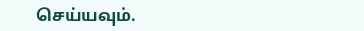செய்யவும்.